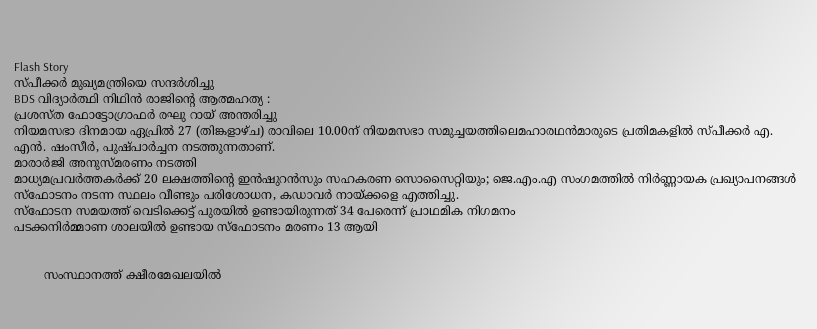Flash Story
സ്പീക്കർ മുഖ്യമന്ത്രിയെ സന്ദർശിച്ചു
BDS വിദ്യാർത്ഥി നിഥിൻ രാജിന്റെ ആത്മഹത്യ :
പ്രശസ്ത ഫോട്ടോഗ്രാഫർ രഘു റായ് അന്തരിച്ചു
നിയമസഭാ ദിനമായ ഏപ്രില്‍ 27 (തിങ്കളാഴ്ച) രാവിലെ 10.00ന് നിയമസഭാ സമുച്ചയത്തിലെമഹാരഥന്‍മാരുടെ പ്രതിമകളില്‍ സ്പീക്കര്‍ എ. എന്‍. ഷംസീര്‍, പുഷ്പാര്‍ച്ചന നടത്തുന്നതാണ്.
മാരാർജി അനുസ്മരണം നടത്തി
മാധ്യമപ്രവർത്തകർക്ക് 20 ലക്ഷത്തിന്റെ ഇൻഷുറൻസും സഹകരണ സൊസൈറ്റിയും; ജെ.എം.എ സംഗമത്തിൽ നിർണ്ണായക പ്രഖ്യാപനങ്ങൾ
സ്ഫോടനം നടന്ന സ്ഥലം വീണ്ടും പരിശോധന, കഡാവർ നായ്ക്കളെ എത്തിച്ചു.
സ്ഫോടന സമയത്ത് വെടിക്കെട്ട് പുരയിൽ ഉണ്ടായിരുന്നത് 34 പേരെന്ന് പ്രാഥമിക നിഗമനം
പടക്കനിർമ്മാണ ശാലയിൽ ഉണ്ടായ സ്ഫോടനം മരണം 13 ആയി


        സംസ്ഥാനത്ത് ക്ഷീരമേഖലയിൽ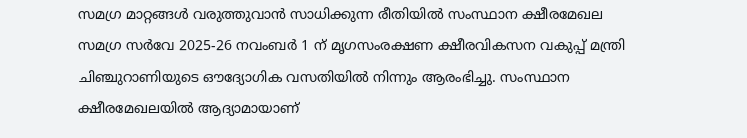സമഗ്ര മാറ്റങ്ങൾ വരുത്തുവാൻ സാധിക്കുന്ന രീതിയിൽ സംസ്ഥാന ക്ഷീരമേഖല സമഗ്ര സർവേ 2025-26 നവംബർ 1 ന് മൃഗസംരക്ഷണ ക്ഷീരവികസന വകുപ്പ് മന്ത്രി ചിഞ്ചുറാണിയുടെ ഔദ്യോഗിക വസതിയിൽ നിന്നും ആരംഭിച്ചു. സംസ്ഥാന ക്ഷീരമേഖലയിൽ ആദ്യാമായാണ്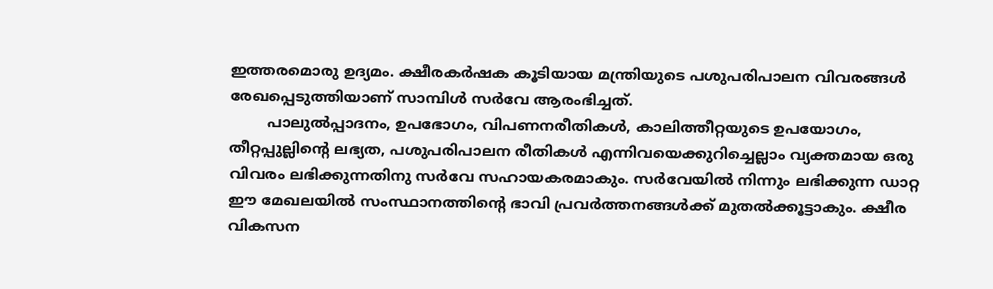ഇത്തരമൊരു ഉദ്യമം. ക്ഷീരകർഷക കൂടിയായ മന്ത്രിയുടെ പശുപരിപാലന വിവരങ്ങൾ രേഖപ്പെടുത്തിയാണ് സാമ്പിൾ സർവേ ആരംഭിച്ചത്.
        പാലുൽപ്പാദനം, ഉപഭോഗം, വിപണനരീതികൾ, കാലിത്തീറ്റയുടെ ഉപയോഗം, തീറ്റപ്പുല്ലിന്റെ ലഭ്യത, പശുപരിപാലന രീതികൾ എന്നിവയെക്കുറിച്ചെല്ലാം വ്യക്തമായ ഒരു വിവരം ലഭിക്കുന്നതിനു സർവേ സഹായകരമാകും. സർവേയിൽ നിന്നും ലഭിക്കുന്ന ഡാറ്റ ഈ മേഖലയിൽ സംസ്ഥാനത്തിന്റെ ഭാവി പ്രവർത്തനങ്ങൾക്ക് മുതൽക്കൂട്ടാകും. ക്ഷീര വികസന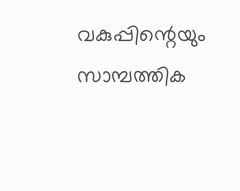വകുപ്പിന്റെയും സാമ്പത്തിക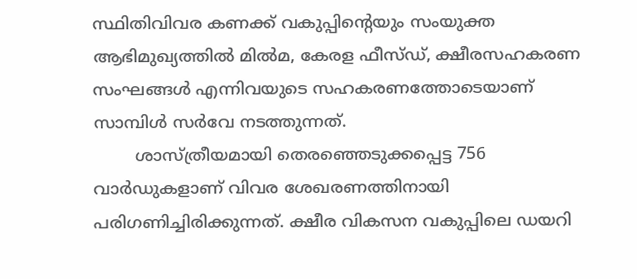സ്ഥിതിവിവര കണക്ക് വകുപ്പിന്റെയും സംയുക്ത ആഭിമുഖ്യത്തിൽ മിൽമ, കേരള ഫീസ്ഡ്, ക്ഷീരസഹകരണ സംഘങ്ങൾ എന്നിവയുടെ സഹകരണത്തോടെയാണ് സാമ്പിൾ സർവേ നടത്തുന്നത്.
        ശാസ്ത്രീയമായി തെരഞ്ഞെടുക്കപ്പെട്ട 756 വാർഡുകളാണ് വിവര ശേഖരണത്തിനായി പരിഗണിച്ചിരിക്കുന്നത്. ക്ഷീര വികസന വകുപ്പിലെ ഡയറി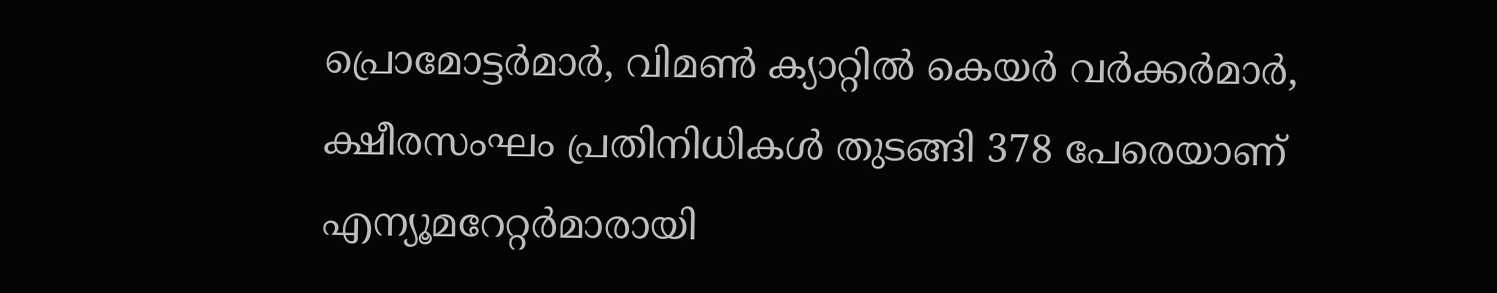പ്രൊമോട്ടർമാർ, വിമൺ ക്യാറ്റിൽ കെയർ വർക്കർമാർ, ക്ഷീരസംഘം പ്രതിനിധികൾ തുടങ്ങി 378 പേരെയാണ് എന്യൂമറേറ്റർമാരായി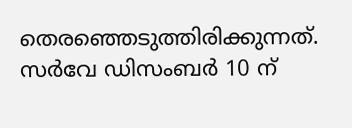തെരഞ്ഞെടുത്തിരിക്കുന്നത്. സർവേ ഡിസംബർ 10 ന്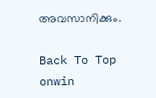അവസാനിക്കും.

Back To Top
onwin